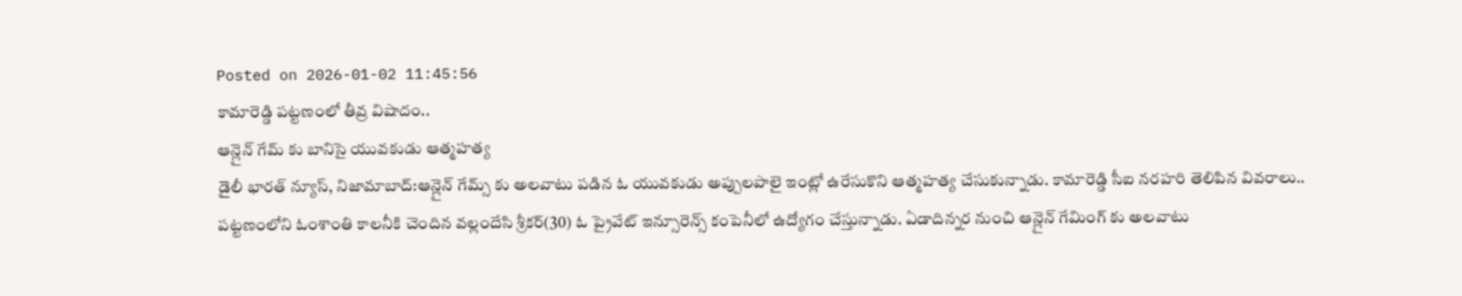Posted on 2026-01-02 11:45:56
కామారెడ్డి పట్టణంలో తీవ్ర విషాదం..
ఆన్లైన్ గేమ్ కు బానిసై యువకుడు ఆత్మహత్య
డైలీ భారత్ న్యూస్, నిజామాబాద్:ఆన్లైన్ గేమ్స్ కు అలవాటు పడిన ఓ యువకుడు అప్పులపాలై ఇంట్లో ఉరేసుకొని ఆత్మహత్య చేసుకున్నాడు. కామారెడ్డి సీఐ నరహరి తెలిపిన వివరాలు.. పట్టణంలోని ఓంశాంతి కాలనీకి చెందిన వల్లందేసి శ్రీకర్(30) ఓ ప్రైవేట్ ఇన్సూరెన్స్ కంపెనీలో ఉద్యోగం చేస్తున్నాడు. ఏడాదిన్నర నుంచి ఆన్లైన్ గేమింగ్ కు అలవాటు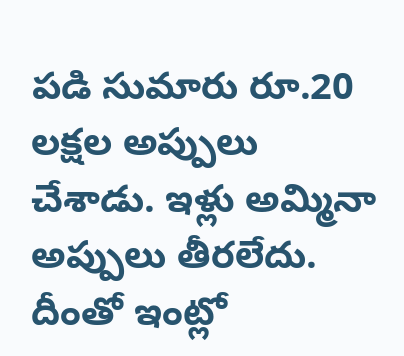పడి సుమారు రూ.20 లక్షల అప్పులు చేశాడు. ఇళ్లు అమ్మినా అప్పులు తీరలేదు. దీంతో ఇంట్లో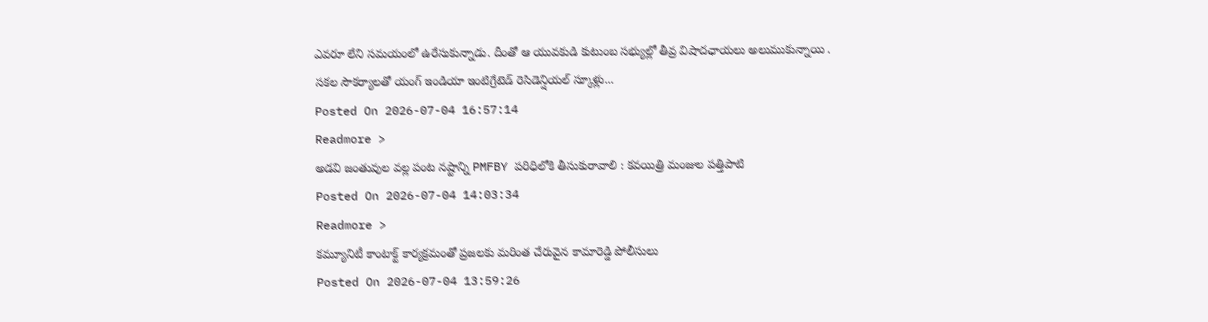ఎవరూ లేని సమయంలో ఉరేసుకున్నాడు. దీంతో ఆ యువకుడి కుటుంబ సభ్యుల్లో తీవ్ర విషాదఛాయలు అలుముకున్నాయి .
సకల సౌకర్యాలతో యంగ్ ఇండియా ఇంటిగ్రేటెడ్ రెసిడెన్షియల్ స్కూళ్లు...
Posted On 2026-07-04 16:57:14
Readmore >
అడవి జంతువుల వల్ల పంట నష్టాన్ని PMFBY పరిధిలోకి తీసుకురావాలి : కవయిత్రి మంజుల పత్తిపాటి
Posted On 2026-07-04 14:03:34
Readmore >
కమ్యూనిటీ కాంటాక్ట్ కార్యక్రమంతో ప్రజలకు మరింత చేరువైన కామారెడ్డి పోలీసులు
Posted On 2026-07-04 13:59:26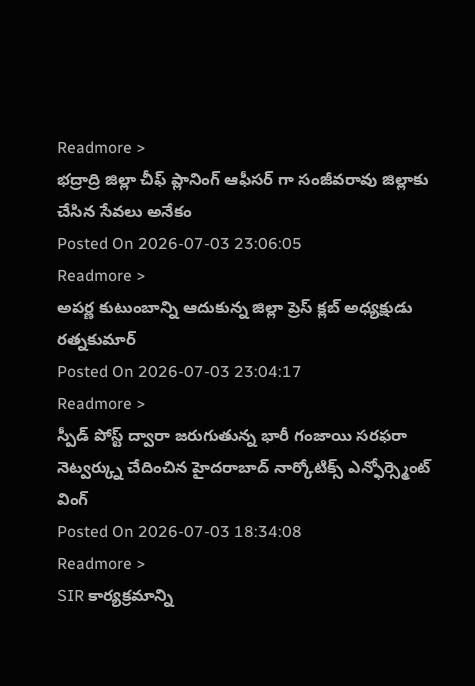Readmore >
భద్రాద్రి జిల్లా చీఫ్ ప్లానింగ్ ఆఫీసర్ గా సంజీవరావు జిల్లాకు చేసిన సేవలు అనేకం
Posted On 2026-07-03 23:06:05
Readmore >
అపర్ణ కుటుంబాన్ని ఆదుకున్న జిల్లా ప్రెస్ క్లబ్ అధ్యక్షుడు రత్నకుమార్
Posted On 2026-07-03 23:04:17
Readmore >
స్పీడ్ పోస్ట్ ద్వారా జరుగుతున్న భారీ గంజాయి సరఫరా నెట్వర్క్ను చేదించిన హైదరాబాద్ నార్కోటిక్స్ ఎన్ఫోర్స్మెంట్ వింగ్
Posted On 2026-07-03 18:34:08
Readmore >
SIR కార్యక్రమాన్ని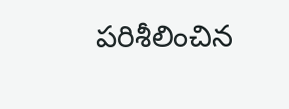పరిశీలించిన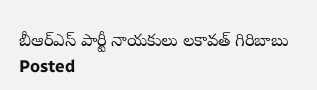బీఆర్ఎస్ పార్టీ నాయకులు లకావత్ గిరిబాబు
Posted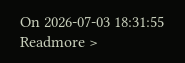On 2026-07-03 18:31:55
Readmore >